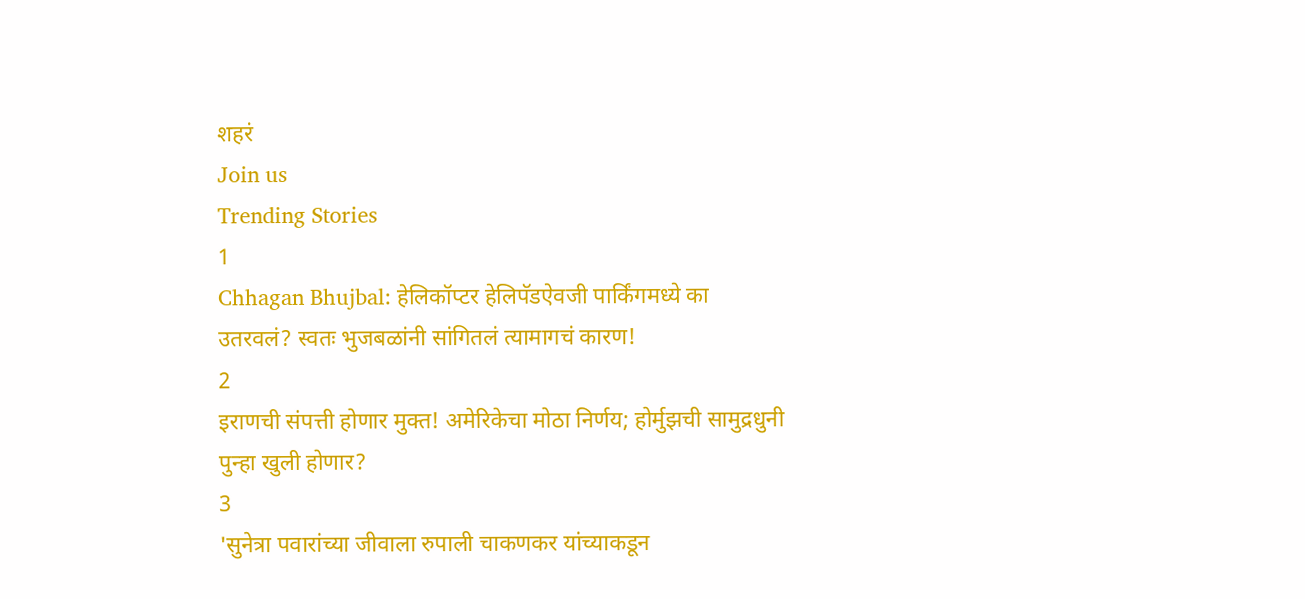शहरं
Join us
Trending Stories
1
Chhagan Bhujbal: हेलिकॉप्टर हेलिपॅडऐवजी पार्किंगमध्ये का उतरवलं? स्वतः भुजबळांनी सांगितलं त्यामागचं कारण!
2
इराणची संपत्ती होणार मुक्त! अमेरिकेचा मोठा निर्णय; होर्मुझची सामुद्रधुनी पुन्हा खुली होणार?
3
'सुनेत्रा पवारांच्या जीवाला रुपाली चाकणकर यांच्याकडून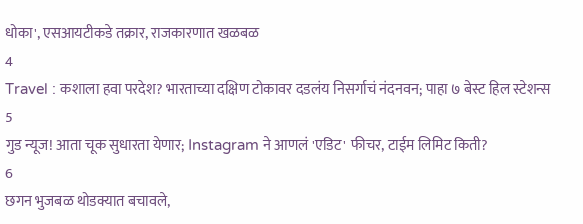धोका', एसआयटीकडे तक्रार, राजकारणात खळबळ
4
Travel : कशाला हवा परदेश? भारताच्या दक्षिण टोकावर दडलंय निसर्गाचं नंदनवन; पाहा ७ बेस्ट हिल स्टेशन्स
5
गुड न्यूज! आता चूक सुधारता येणार; Instagram ने आणलं 'एडिट' फीचर, टाईम लिमिट किती?
6
छगन भुजबळ थोडक्यात बचावले,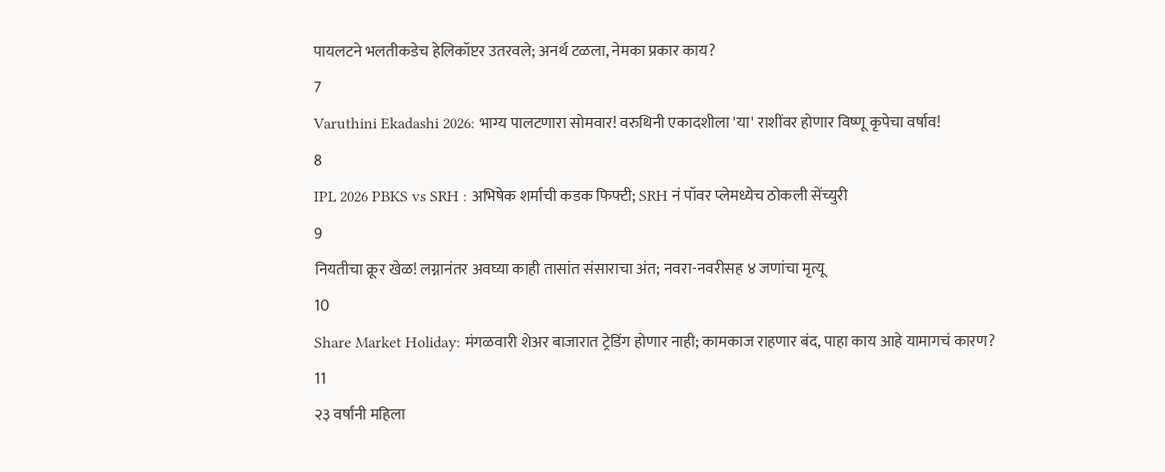पायलटने भलतीकडेच हेलिकॉप्टर उतरवले; अनर्थ टळला, नेमका प्रकार काय?
7
Varuthini Ekadashi 2026: भाग्य पालटणारा सोमवार! वरुथिनी एकादशीला 'या' राशींवर होणार विष्णू कृपेचा वर्षाव!
8
IPL 2026 PBKS vs SRH : अभिषेक शर्माची कडक फिफ्टी; SRH नं पॉवर प्लेमध्येच ठोकली सेंच्युरी
9
नियतीचा क्रूर खेळ! लग्नानंतर अवघ्या काही तासांत संसाराचा अंत; नवरा-नवरीसह ४ जणांचा मृत्यू
10
Share Market Holiday: मंगळवारी शेअर बाजारात ट्रेडिंग होणार नाही; कामकाज राहणार बंद, पाहा काय आहे यामागचं कारण?
11
२३ वर्षांनी महिला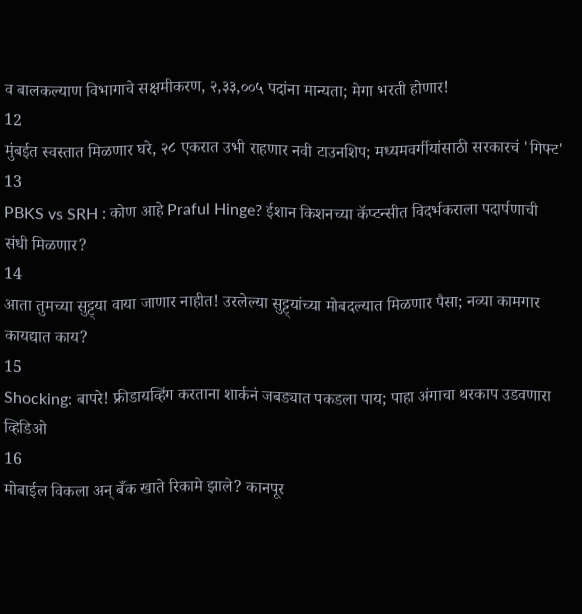व बालकल्याण विभागाचे सक्षमीकरण, २,३३,००५ पदांना मान्यता; मेगा भरती होणार!
12
मुंबईत स्वस्तात मिळणार घरे, २८ एकरात उभी राहणार नवी टाउनशिप; मध्यमवर्गीयांसाठी सरकारचं 'गिफ्ट'
13
PBKS vs SRH : कोण आहे Praful Hinge? ईशान किशनच्या कॅप्टन्सीत विदर्भकराला पदार्पणाची संधी मिळणार?
14
आता तुमच्या सुट्ट्या वाया जाणार नाहीत! उरलेल्या सुट्ट्यांच्या मोबदल्यात मिळणार पैसा; नव्या कामगार कायद्यात काय?
15
Shocking: बापरे! फ्रीडायव्हिंग करताना शार्कनं जबड्यात पकडला पाय; पाहा अंगाचा थरकाप उडवणारा व्हिडिओ
16
मोबाईल विकला अन् बँक खाते रिकामे झाले? कानपूर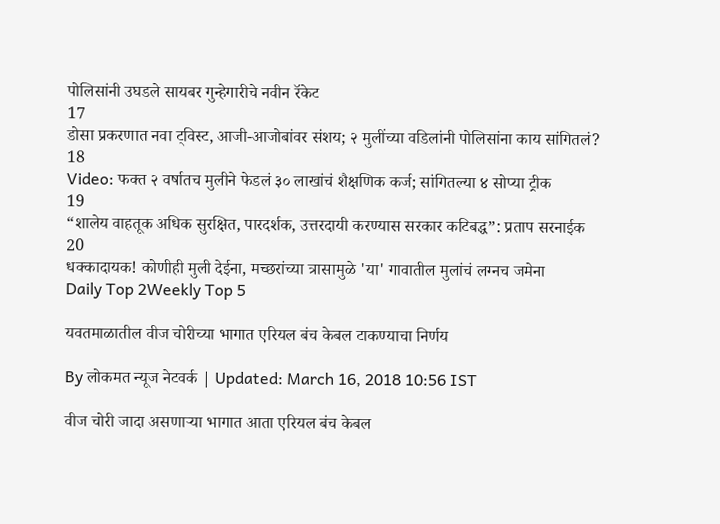पोलिसांनी उघडले सायबर गुन्हेगारीचे नवीन रॅकेट
17
डोसा प्रकरणात नवा ट्विस्ट, आजी-आजोबांवर संशय; २ मुलींच्या वडिलांनी पोलिसांना काय सांगितलं?
18
Video: फक्त २ वर्षातच मुलीने फेडलं ३० लाखांचं शैक्षणिक कर्ज; सांगितल्या ४ सोप्या ट्रीक
19
“शालेय वाहतूक अधिक सुरक्षित, पारदर्शक, उत्तरदायी करण्यास सरकार कटिबद्ध”: प्रताप सरनाईक
20
धक्कादायक! कोणीही मुली देईना, मच्छरांच्या त्रासामुळे 'या' गावातील मुलांचं लग्नच जमेना
Daily Top 2Weekly Top 5

यवतमाळातील वीज चोरीच्या भागात एरियल बंच केबल टाकण्याचा निर्णय

By लोकमत न्यूज नेटवर्क | Updated: March 16, 2018 10:56 IST

वीज चोरी जादा असणाऱ्या भागात आता एरियल बंच केबल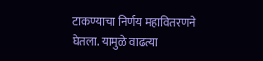टाकण्याचा निर्णय महावितरणने घेतला. यामुळे वाढत्या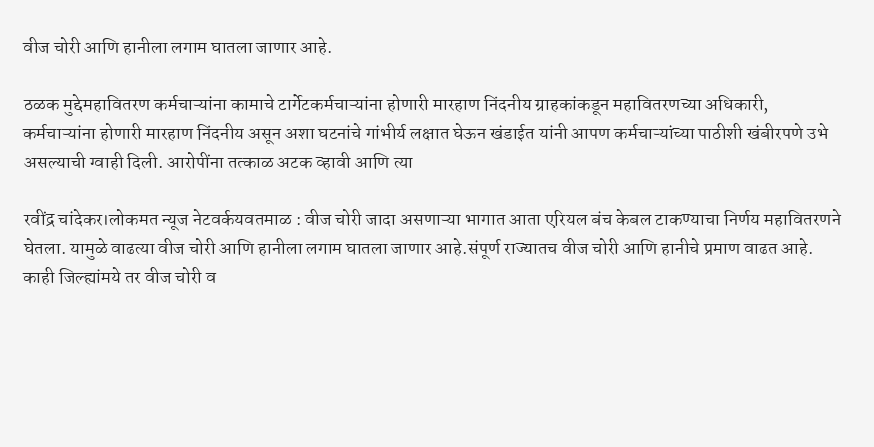वीज चोरी आणि हानीला लगाम घातला जाणार आहे.

ठळक मुद्देमहावितरण कर्मचाऱ्यांना कामाचे टार्गेटकर्मचाऱ्यांना होणारी मारहाण निंदनीय ग्राहकांकडून महावितरणच्या अधिकारी, कर्मचाऱ्यांना होणारी मारहाण निंदनीय असून अशा घटनांचे गांभीर्य लक्षात घेऊन खंडाईत यांनी आपण कर्मचाऱ्यांच्या पाठीशी खंबीरपणे उभे असल्याची ग्वाही दिली. आरोपींना तत्काळ अटक व्हावी आणि त्या

रवींद्र चांदेकर।लोकमत न्यूज नेटवर्कयवतमाळ : वीज चोरी जादा असणाऱ्या भागात आता एरियल बंच केबल टाकण्याचा निर्णय महावितरणने घेतला. यामुळे वाढत्या वीज चोरी आणि हानीला लगाम घातला जाणार आहे.संपूर्ण राज्यातच वीज चोरी आणि हानीचे प्रमाण वाढत आहे. काही जिल्ह्यांमये तर वीज चोरी व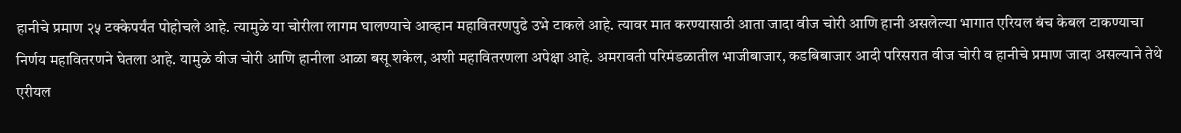हानीचे प्रमाण २५ टक्केपर्यंत पोहोचले आहे. त्यामुळे या चोरीला लागम घालण्याचे आव्हान महावितरणपुढे उभे टाकले आहे. त्यावर मात करण्यासाठी आता जादा वीज चोरी आणि हानी असलेल्या भागात एरियल बंच केबल टाकण्याचा निर्णय महावितरणने घेतला आहे. यामुळे वीज चोरी आणि हानीला आळा बसू शकेल, अशी महावितरणला अपेक्षा आहे. अमरावती परिमंडळातील भाजीबाजार, कडबिबाजार आदी परिसरात वीज चोरी व हानीचे प्रमाण जादा असल्याने तेथे एरीयल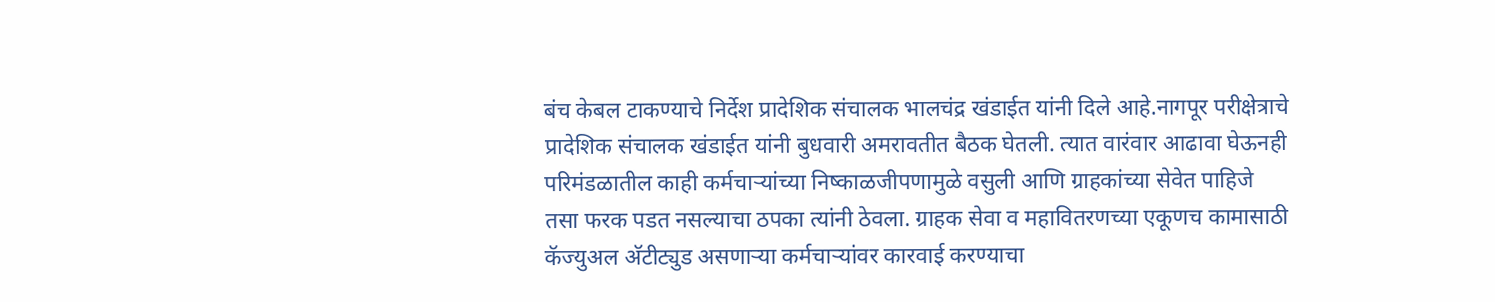बंच केबल टाकण्याचे निर्देश प्रादेशिक संचालक भालचंद्र खंडाईत यांनी दिले आहे.नागपूर परीक्षेत्राचे प्रादेशिक संचालक खंडाईत यांनी बुधवारी अमरावतीत बैठक घेतली. त्यात वारंवार आढावा घेऊनही परिमंडळातील काही कर्मचाऱ्यांच्या निष्काळजीपणामुळे वसुली आणि ग्राहकांच्या सेवेत पाहिजे तसा फरक पडत नसल्याचा ठपका त्यांनी ठेवला. ग्राहक सेवा व महावितरणच्या एकूणच कामासाठी कॅज्युअल अ‍ॅटीट्युड असणाऱ्या कर्मचाऱ्यांवर कारवाई करण्याचा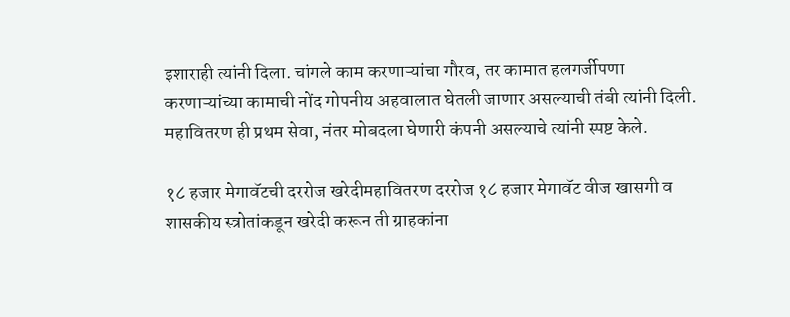इशाराही त्यांनी दिला. चांगले काम करणाऱ्यांचा गौरव, तर कामात हलगर्जीपणा करणाऱ्यांच्या कामाची नोंद गोपनीय अहवालात घेतली जाणार असल्याची तंबी त्यांनी दिली. महावितरण ही प्रथम सेवा, नंतर मोबदला घेणारी कंपनी असल्याचे त्यांनी स्पष्ट केले.

१८ हजार मेगावॅटची दररोज खरेदीमहावितरण दररोज १८ हजार मेगावॅट वीज खासगी व शासकीय स्त्रोतांकडून खरेदी करून ती ग्राहकांना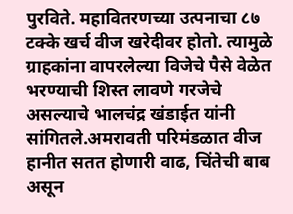पुरविते. महावितरणच्या उत्पनाचा ८७ टक्के खर्च वीज खरेदीवर होतो. त्यामुळे ग्राहकांना वापरलेल्या विजेचे पैसे वेळेत भरण्याची शिस्त लावणे गरजेचे असल्याचे भालचंद्र खंडाईत यांनी सांगितले.अमरावती परिमंडळात वीज हानीत सतत होणारी वाढ, चिंतेची बाब असून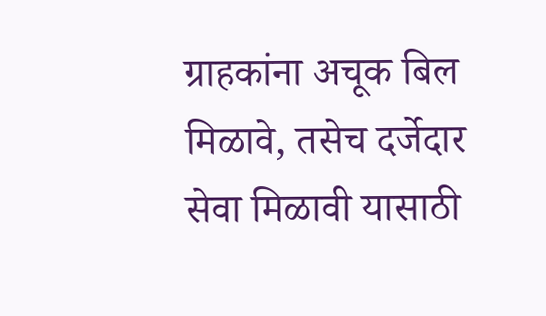ग्राहकांना अचूक बिल मिळावे, तसेच दर्जेदार सेवा मिळावी यासाठी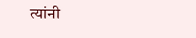त्यांनी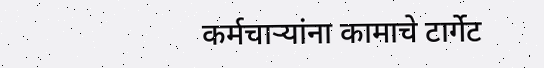कर्मचाऱ्यांना कामाचे टार्गेट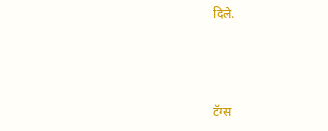दिले.



टॅग्स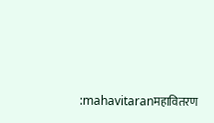:mahavitaranमहावितरण